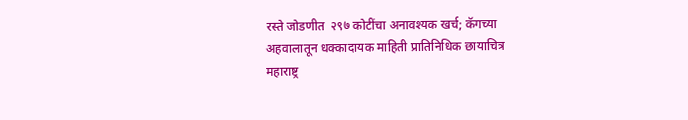रस्ते जोडणीत  २९७ कोटींचा अनावश्यक खर्च; कॅगच्या अहवालातून धक्कादायक माहिती प्रातिनिधिक छायाचित्र
महाराष्ट्र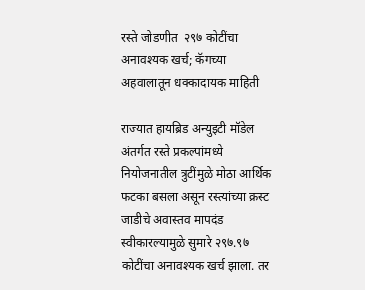रस्ते जोडणीत  २९७ कोटींचा अनावश्यक खर्च; कॅगच्या अहवालातून धक्कादायक माहिती

राज्यात हायब्रिड अन्युइटी मॉडेल अंतर्गत रस्ते प्रकल्पांमध्ये नियोजनातील त्रुटींमुळे मोठा आर्थिक फटका बसला असून रस्त्यांच्या क्रस्ट जाडीचे अवास्तव मापदंड स्वीकारल्यामुळे सुमारे २९७.९७ कोटींचा अनावश्यक खर्च झाला. तर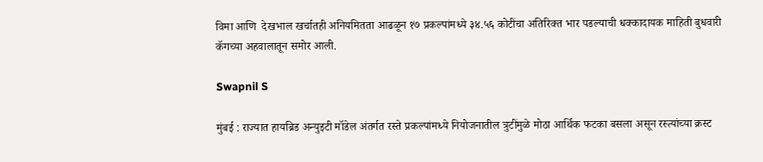विमा आणि  देखभाल खर्चातही अनियमितता आढळून १७ प्रकल्पांमध्ये ३४.५६ कोटींचा अतिरिक्त भार पडल्याची धक्कादायक माहिती बुधवारी कॅगच्या अहवालातून समोर आली.

Swapnil S

मुंबई : राज्यात हायब्रिड अन्युइटी मॉडेल अंतर्गत रस्ते प्रकल्पांमध्ये नियोजनातील त्रुटींमुळे मोठा आर्थिक फटका बसला असून रस्त्यांच्या क्रस्ट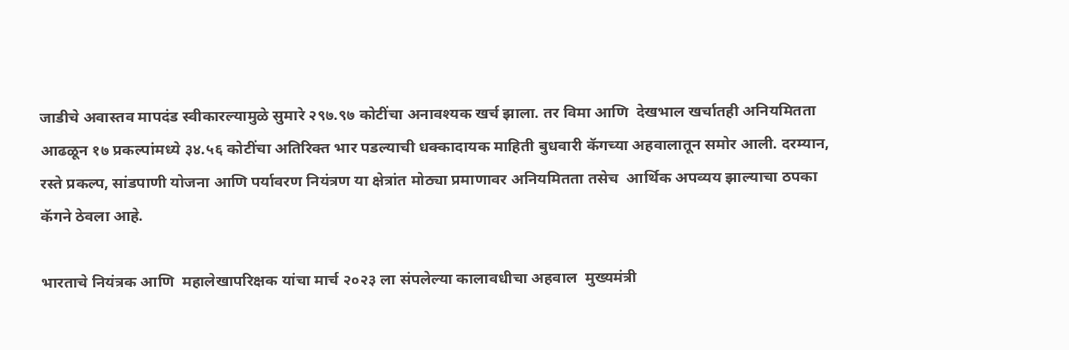जाडीचे अवास्तव मापदंड स्वीकारल्यामुळे सुमारे २९७.९७ कोटींचा अनावश्यक खर्च झाला. तर विमा आणि  देखभाल खर्चातही अनियमितता आढळून १७ प्रकल्पांमध्ये ३४.५६ कोटींचा अतिरिक्त भार पडल्याची धक्कादायक माहिती बुधवारी कॅगच्या अहवालातून समोर आली. दरम्यान, रस्ते प्रकल्प, सांडपाणी योजना आणि पर्यावरण नियंत्रण या क्षेत्रांत मोठ्या प्रमाणावर अनियमितता तसेच  आर्थिक अपव्यय झाल्याचा ठपका कॅगने ठेवला आहे.

भारताचे नियंत्रक आणि  महालेखापरिक्षक यांचा मार्च २०२३ ला संपलेल्या कालावधीचा अहवाल  मुख्यमंत्री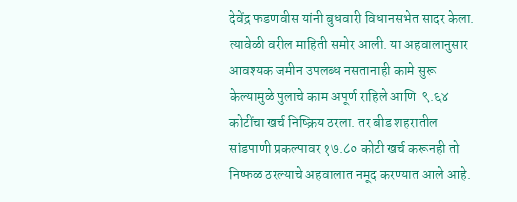देवेंद्र फडणवीस यांनी बुधवारी विधानसभेत सादर केला. त्यावेळी वरील माहिती समोर आली. या अहवालानुसार आवश्यक जमीन उपलब्ध नसतानाही कामे सुरू केल्यामुळे पुलाचे काम अपूर्ण राहिले आणि  ९.६४ कोटींचा खर्च निष्क्रिय ठरला. तर बीड शहरातील सांडपाणी प्रकल्पावर १७.८० कोटी खर्च करूनही तो निष्फळ ठरल्याचे अहवालात नमूद करण्यात आले आहे.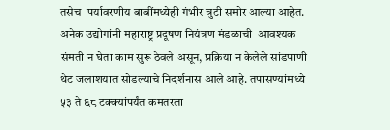तसेच  पर्यावरणीय बाबींमध्येही गंभीर त्रुटी समोर आल्या आहेत. अनेक उद्योगांनी महाराष्ट्र प्रदूषण नियंत्रण मंडळाची  आवश्यक संमती न घेता काम सुरू ठेवले असून, प्रक्रिया न केलेले सांडपाणी थेट जलाशयात सोडल्याचे निदर्शनास आले आहे. तपासण्यांमध्ये ५३ ते ६८ टक्क्यांपर्यंत कमतरता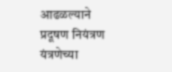आढळल्याने प्रदूषण नियंत्रण यंत्रणेच्या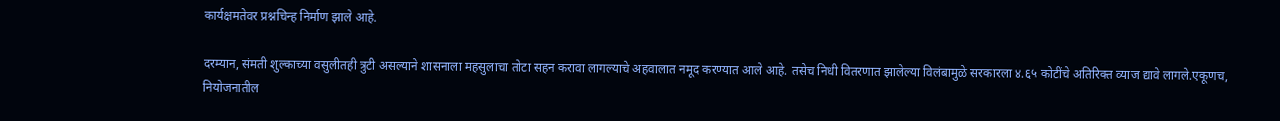कार्यक्षमतेवर प्रश्नचिन्ह निर्माण झाले आहे.

दरम्यान, संमती शुल्काच्या वसुलीतही त्रुटी असल्याने शासनाला महसुलाचा तोटा सहन करावा लागल्याचे अहवालात नमूद करण्यात आले आहे. तसेच निधी वितरणात झालेल्या विलंबामुळे सरकारला ४.६५ कोटींचे अतिरिक्त व्याज द्यावे लागले.एकूणच, नियोजनातील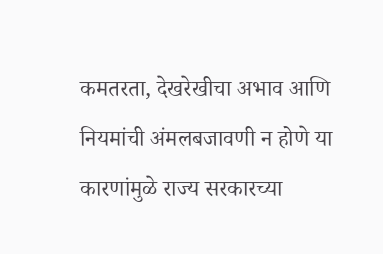कमतरता, देखरेखीचा अभाव आणि नियमांची अंमलबजावणी न होणे या कारणांमुळे राज्य सरकारच्या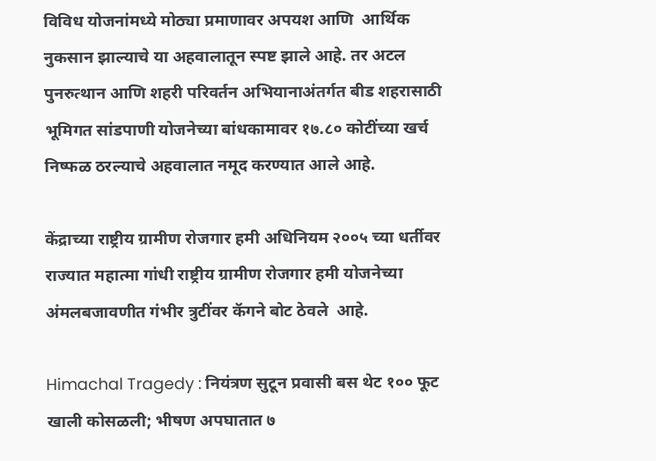विविध योजनांमध्ये मोठ्या प्रमाणावर अपयश आणि  आर्थिक नुकसान झाल्याचे या अहवालातून स्पष्ट झाले आहे. तर अटल पुनरुत्थान आणि शहरी परिवर्तन अभियानाअंतर्गत बीड शहरासाठी भूमिगत सांडपाणी योजनेच्या बांधकामावर १७.८० कोटींच्या खर्च निष्फळ ठरल्याचे अहवालात नमूद करण्यात आले आहे.

केंद्राच्या राष्ट्रीय ग्रामीण रोजगार हमी अधिनियम २००५ च्या धर्तीवर राज्यात महात्मा गांधी राष्ट्रीय ग्रामीण रोजगार हमी योजनेच्या अंमलबजावणीत गंभीर त्रुटींवर कॅगने बोट ठेवले  आहे.

Himachal Tragedy : नियंत्रण सुटून प्रवासी बस थेट १०० फूट खाली कोसळली; भीषण अपघातात ७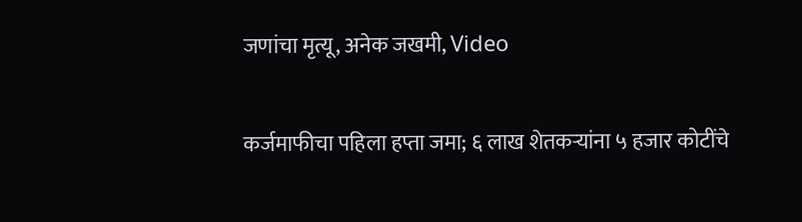जणांचा मृत्यू, अनेक जखमी, Video

कर्जमाफीचा पहिला हप्ता जमा; ६ लाख शेतकऱ्यांना ५ हजार कोटींचे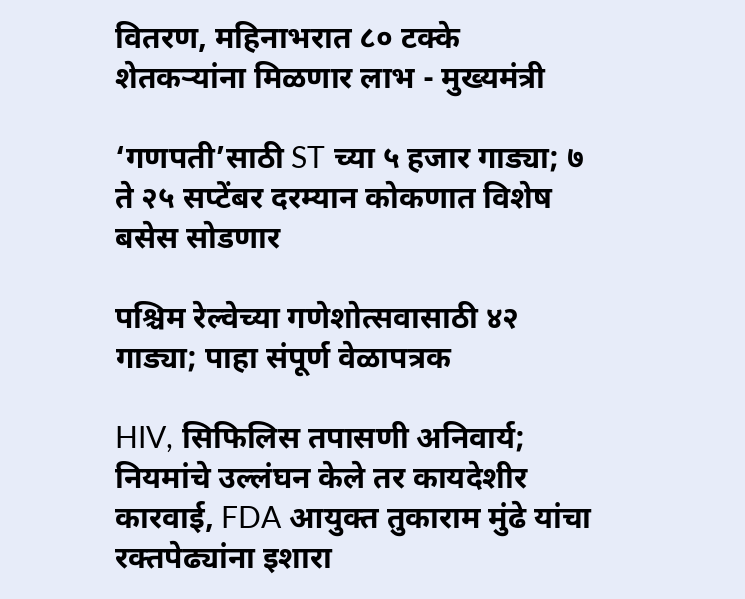वितरण, महिनाभरात ८० टक्के शेतकऱ्यांना मिळणार लाभ - मुख्यमंत्री

‘गणपती’साठी ST च्या ५ हजार गाड्या; ७ ते २५ सप्टेंबर दरम्यान कोकणात विशेष बसेस सोडणार

पश्चिम रेल्वेच्या गणेशोत्सवासाठी ४२ गाड्या; पाहा संपूर्ण वेळापत्रक

HIV, सिफिलिस तपासणी अनिवार्य; नियमांचे उल्लंघन केले तर कायदेशीर कारवाई, FDA आयुक्त तुकाराम मुंढे यांचा रक्तपेढ्यांना इशारा